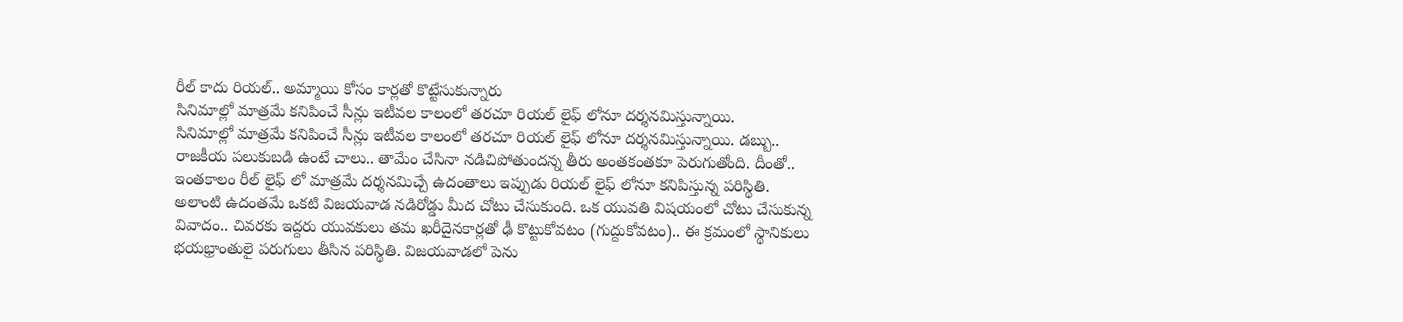రీల్ కాదు రియల్.. అమ్మాయి కోసం కార్లతో కొట్టేసుకున్నారు
సినిమాల్లో మాత్రమే కనిపించే సీన్లు ఇటీవల కాలంలో తరచూ రియల్ లైఫ్ లోనూ దర్శనమిస్తున్నాయి.
సినిమాల్లో మాత్రమే కనిపించే సీన్లు ఇటీవల కాలంలో తరచూ రియల్ లైఫ్ లోనూ దర్శనమిస్తున్నాయి. డబ్బు.. రాజకీయ పలుకుబడి ఉంటే చాలు.. తామేం చేసినా నడిచిపోతుందన్న తీరు అంతకంతకూ పెరుగుతోంది. దీంతో.. ఇంతకాలం రీల్ లైఫ్ లో మాత్రమే దర్శనమిచ్చే ఉదంతాలు ఇప్పుడు రియల్ లైఫ్ లోనూ కనిపిస్తున్న పరిస్థితి. అలాంటి ఉదంతమే ఒకటి విజయవాడ నడిరోడ్డు మీద చోటు చేసుకుంది. ఒక యువతి విషయంలో చోటు చేసుకున్న వివాదం.. చివరకు ఇద్దరు యువకులు తమ ఖరీదైనకార్లతో ఢీ కొట్టుకోవటం (గుద్దుకోవటం).. ఈ క్రమంలో స్థానికులు భయభ్రాంతులై పరుగులు తీసిన పరిస్థితి. విజయవాడలో పెను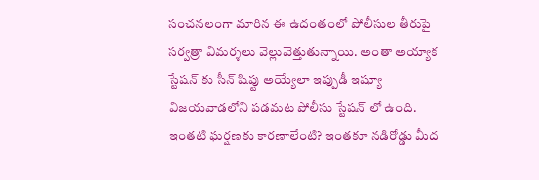సంచనలంగా మారిన ఈ ఉదంతంలో పోలీసుల తీరుపై సర్వత్రా విమర్శలు వెల్లువెత్తుతున్నాయి. అంతా అయ్యాక స్టేషన్ కు సీన్ షిప్టు అయ్యేలా ఇప్పుడీ ఇష్యూ విజయవాడలోని పడమట పోలీసు స్టేషన్ లో ఉంది. ఇంతటి ఘర్షణకు కారణాలేంటి? ఇంతకూ నడిరోడ్డు మీద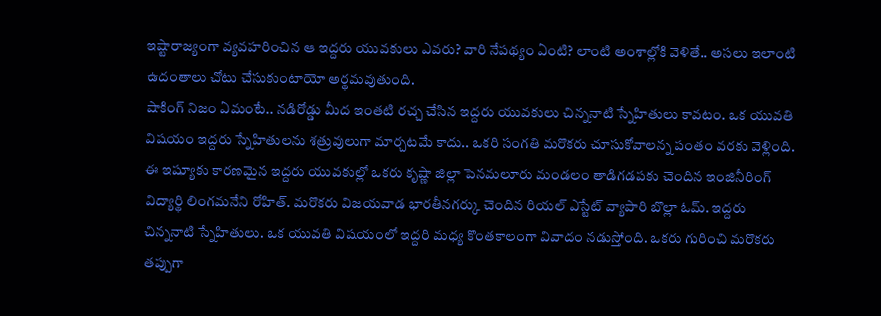ఇష్టారాజ్యంగా వ్యవహరించిన ఆ ఇద్దరు యువకులు ఎవరు? వారి నేపథ్యం ఏంటి? లాంటి అంశాల్లోకి వెళితే.. అసలు ఇలాంటి ఉదంతాలు చోటు చేసుకుంటాయో అర్థమవుతుంది.
షాకింగ్ నిజం ఏమంటే.. నడిరోడ్డు మీద ఇంతటి రచ్చ చేసిన ఇద్దరు యువకులు చిన్ననాటి స్నేహితులు కావటం. ఒక యువతి విషయం ఇద్దరు స్నేహితులను శత్రువులుగా మార్చటమే కాదు.. ఒకరి సంగతి మరొకరు చూసుకోవాలన్న పంతం వరకు వెళ్లింది. ఈ ఇష్యూకు కారణమైన ఇద్దరు యువకుల్లో ఒకరు కృష్ణా జిల్లా పెనమలూరు మండలం తాడిగడపకు చెందిన ఇంజినీరింగ్ విద్యార్థి లింగమనేని రోహిత్. మరొకరు విజయవాడ భారతీనగర్కు చెందిన రియల్ ఎస్టేట్ వ్యాపారి బొల్లా ఓమ్. ఇద్దరు చిన్ననాటి స్నేహితులు. ఒక యువతి విషయంలో ఇద్దరి మధ్య కొంతకాలంగా వివాదం నడుస్తోంది. ఒకరు గురించి మరొకరు తప్పుగా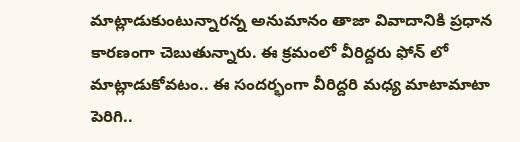మాట్లాడుకుంటున్నారన్న అనుమానం తాజా వివాదానికి ప్రధాన కారణంగా చెబుతున్నారు. ఈ క్రమంలో వీరిద్దరు ఫోన్ లో మాట్లాడుకోవటం.. ఈ సందర్భంగా వీరిద్దరి మధ్య మాటామాటా పెరిగి..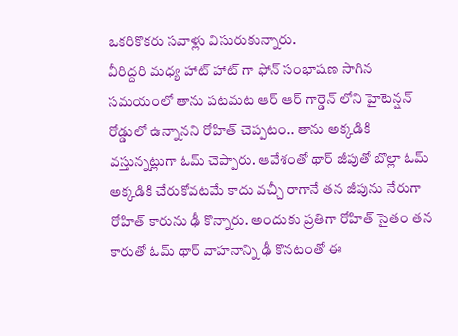ఒకరికొకరు సవాళ్లు విసురుకున్నారు.
వీరిద్దరి మధ్య హాట్ హాట్ గా ఫోన్ సంభాషణ సాగిన సమయంలో తాను పటమట ఆర్ ఆర్ గార్డెన్ లోని హైటెన్షన్ రోడ్డులో ఉన్నానని రోహిత్ చెప్పటం.. తాను అక్కడికి వస్తున్నట్లుగా ఓమ్ చెప్పారు. ఆవేశంతో థార్ జీపుతో బొల్లా ఓమ్ అక్కడికి చేరుకోవటమే కాదు వచ్చీ రాగానే తన జీపును నేరుగా రోహిత్ కారును ఢీ కొన్నారు. అందుకు ప్రతిగా రోహిత్ సైతం తన కారుతో ఓమ్ థార్ వాహనాన్ని ఢీ కొనటంతో ఈ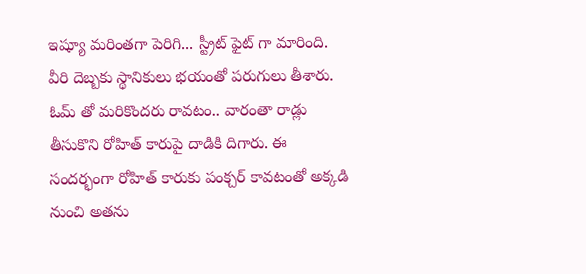ఇష్యూ మరింతగా పెరిగి... స్ట్రీట్ ఫైట్ గా మారింది. వీరి దెబ్బకు స్థానికులు భయంతో పరుగులు తీశారు.
ఓమ్ తో మరికొందరు రావటం.. వారంతా రాడ్లు తీసుకొని రోహిత్ కారుపై దాడికి దిగారు. ఈ సందర్భంగా రోహిత్ కారుకు పంక్చర్ కావటంతో అక్కడి నుంచి అతను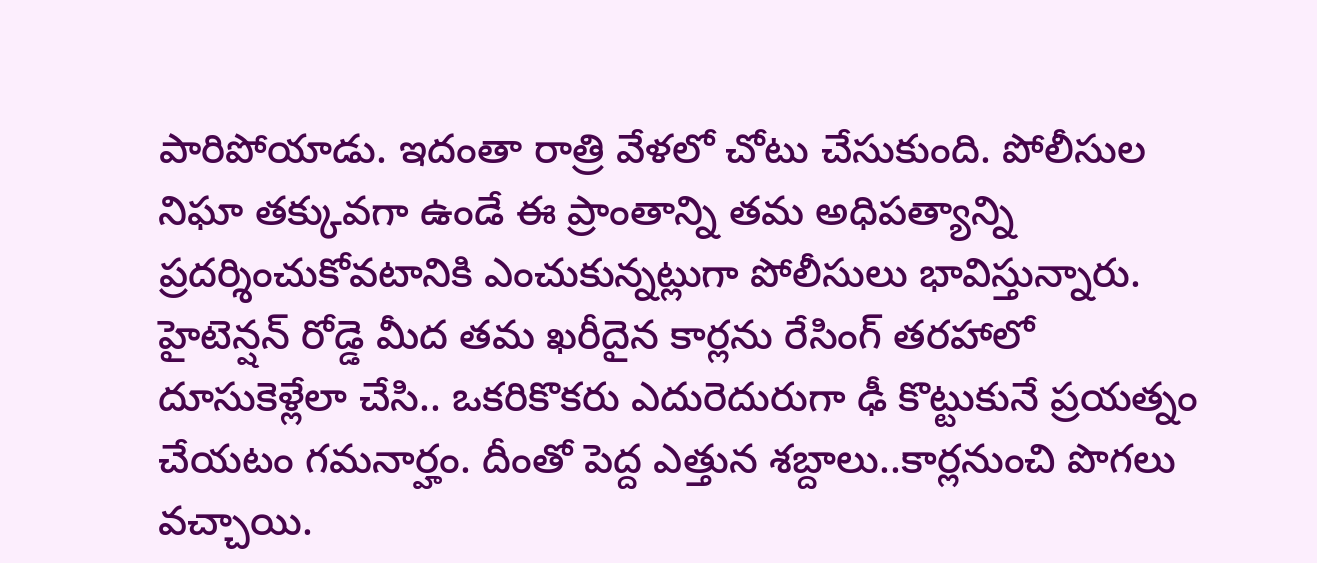పారిపోయాడు. ఇదంతా రాత్రి వేళలో చోటు చేసుకుంది. పోలీసుల నిఘా తక్కువగా ఉండే ఈ ప్రాంతాన్ని తమ అధిపత్యాన్ని ప్రదర్శించుకోవటానికి ఎంచుకున్నట్లుగా పోలీసులు భావిస్తున్నారు. హైటెన్షన్ రోడ్డె మీద తమ ఖరీదైన కార్లను రేసింగ్ తరహాలో దూసుకెళ్లేలా చేసి.. ఒకరికొకరు ఎదురెదురుగా ఢీ కొట్టుకునే ప్రయత్నం చేయటం గమనార్హం. దీంతో పెద్ద ఎత్తున శబ్దాలు..కార్లనుంచి పొగలు వచ్చాయి.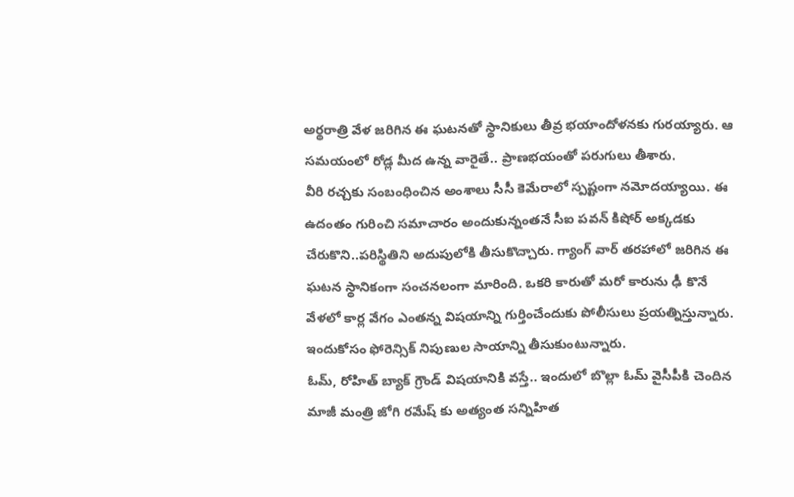అర్థరాత్రి వేళ జరిగిన ఈ ఘటనతో స్థానికులు తీవ్ర భయాందోళనకు గురయ్యారు. ఆ సమయంలో రోడ్ల మీద ఉన్న వారైతే.. ప్రాణభయంతో పరుగులు తీశారు.
వీరి రచ్చకు సంబంధించిన అంశాలు సీసీ కెమేరాలో స్పష్టంగా నమోదయ్యాయి. ఈ ఉదంతం గురించి సమాచారం అందుకున్నంతనే సీఐ పవన్ కిషోర్ అక్కడకు చేరుకొని..పరిస్థితిని అదుపులోకి తీసుకొచ్చారు. గ్యాంగ్ వార్ తరహాలో జరిగిన ఈ ఘటన స్థానికంగా సంచనలంగా మారింది. ఒకరి కారుతో మరో కారును ఢీ కొనే వేళలో కార్ల వేగం ఎంతన్న విషయాన్ని గుర్తించేందుకు పోలీసులు ప్రయత్నిస్తున్నారు. ఇందుకోసం ఫోరెన్సిక్ నిపుణుల సాయాన్ని తీసుకుంటున్నారు.
ఓమ్, రోహిత్ బ్యాక్ గ్రౌండ్ విషయానికి వస్తే.. ఇందులో బొల్లా ఓమ్ వైసీపీకి చెందిన మాజీ మంత్రి జోగి రమేష్ కు అత్యంత సన్నిహిత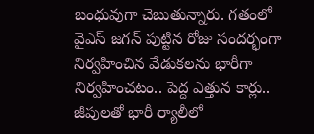బంధువుగా చెబుతున్నారు. గతంలో వైఎస్ జగన్ పుట్టిన రోజు సందర్భంగా నిర్వహించిన వేడుకలను భారీగా నిర్వహించటం.. పెద్ద ఎత్తున కార్లు.. జీపులతో భారీ ర్యాలీలో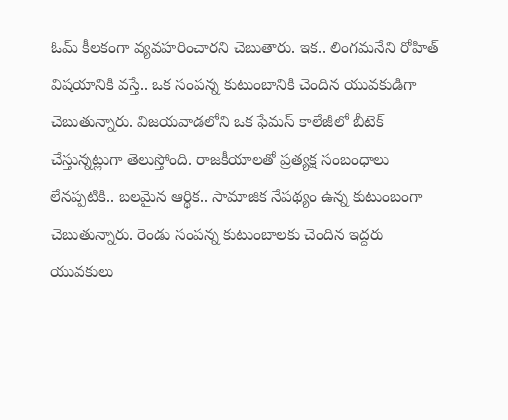ఓమ్ కీలకంగా వ్యవహరించారని చెబుతారు. ఇక.. లింగమనేని రోహిత్ విషయానికి వస్తే.. ఒక సంపన్న కుటుంబానికి చెందిన యువకుడిగా చెబుతున్నారు. విజయవాడలోని ఒక ఫేమస్ కాలేజీలో బీటెక్ చేస్తున్నట్లుగా తెలుస్తోంది. రాజకీయాలతో ప్రత్యక్ష సంబంధాలు లేనప్పటికి.. బలమైన ఆర్థిక.. సామాజిక నేపథ్యం ఉన్న కుటుంబంగా చెబుతున్నారు. రెండు సంపన్న కుటుంబాలకు చెందిన ఇద్దరు యువకులు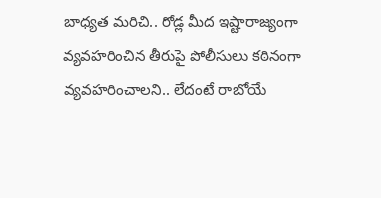బాధ్యత మరిచి.. రోడ్ల మీద ఇష్టారాజ్యంగా వ్యవహరించిన తీరుపై పోలీసులు కఠినంగా వ్యవహరించాలని.. లేదంటే రాబోయే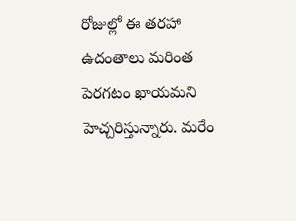రోజుల్లో ఈ తరహా ఉదంతాలు మరింత పెరగటం ఖాయమని హెచ్చరిస్తున్నారు. మరేం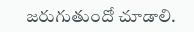జరుగుతుందో చూడాలి.